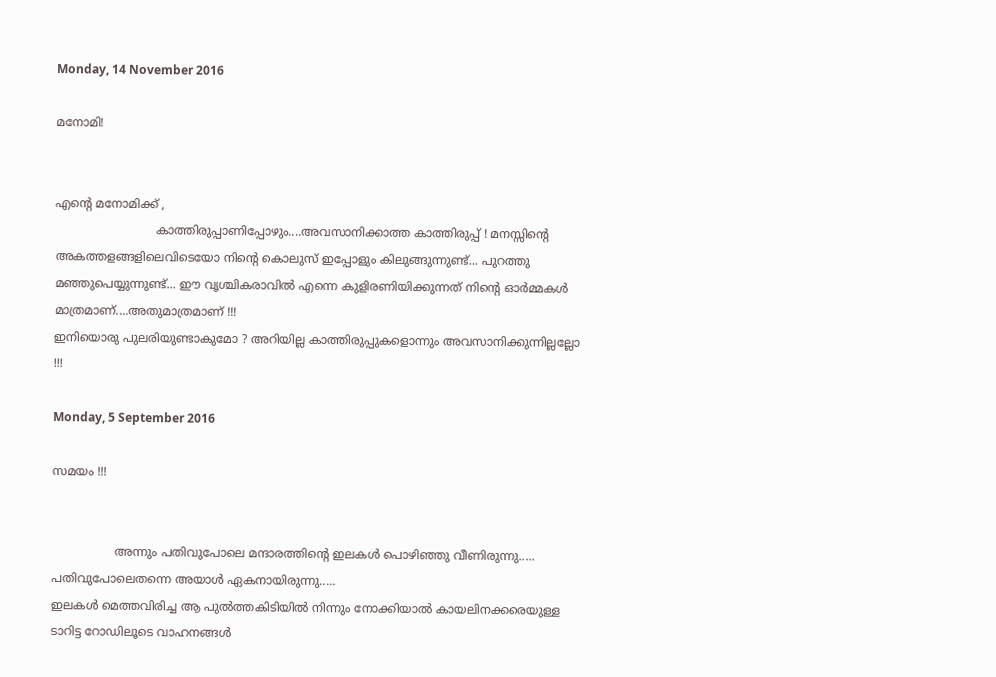Monday, 14 November 2016

മനോമി!


എന്റെ മനോമിക്ക് ,
                           കാത്തിരുപ്പാണിപ്പോഴും....അവസാനിക്കാത്ത കാത്തിരുപ്പ് ! മനസ്സിന്റെ അകത്തളങ്ങളിലെവിടെയോ നിന്റെ കൊലുസ് ഇപ്പോളും കിലുങ്ങുന്നുണ്ട്... പുറത്തു മഞ്ഞുപെയ്യുന്നുണ്ട്... ഈ വൃശ്ചികരാവിൽ എന്നെ കുളിരണിയിക്കുന്നത്‌ നിന്റെ ഓർമ്മകൾ മാത്രമാണ്....അതുമാത്രമാണ് !!!
ഇനിയൊരു പുലരിയുണ്ടാകുമോ ? അറിയില്ല കാത്തിരുപ്പുകളൊന്നും അവസാനിക്കുന്നില്ലല്ലോ !!!

Monday, 5 September 2016

സമയം !!!


                 അന്നും പതിവുപോലെ മന്ദാരത്തിന്റെ ഇലകൾ പൊഴിഞ്ഞു വീണിരുന്നു.....
പതിവുപോലെതന്നെ അയാൾ ഏകനായിരുന്നു.....
ഇലകൾ മെത്തവിരിച്ച ആ പുൽത്തകിടിയിൽ നിന്നും നോക്കിയാൽ കായലിനക്കരെയുള്ള ടാറിട്ട റോഡിലൂടെ വാഹനങ്ങൾ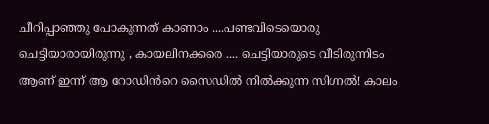ചീറിപ്പാഞ്ഞു പോകുന്നത് കാണാം ....പണ്ടവിടെയൊരു ചെട്ടിയാരായിരുന്നു , കായലിനക്കരെ .... ചെട്ടിയാരുടെ വീടിരുന്നിടം ആണ് ഇന്ന് ആ റോഡിൻറെ സൈഡിൽ നിൽക്കുന്ന സിഗ്നൽ! കാലം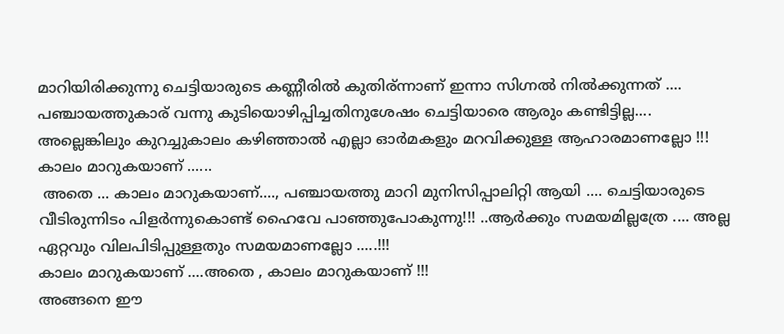മാറിയിരിക്കുന്നു ചെട്ടിയാരുടെ കണ്ണീരിൽ കുതിര്ന്നാണ് ഇന്നാ സിഗ്നൽ നിൽക്കുന്നത് .... പഞ്ചായത്തുകാര് വന്നു കുടിയൊഴിപ്പിച്ചതിനുശേഷം ചെട്ടിയാരെ ആരും കണ്ടിട്ടില്ല.... അല്ലെങ്കിലും കുറച്ചുകാലം കഴിഞ്ഞാൽ എല്ലാ ഓർമകളും മറവിക്കുള്ള ആഹാരമാണല്ലോ !!!
കാലം മാറുകയാണ് ......
 അതെ ... കാലം മാറുകയാണ്...., പഞ്ചായത്തു മാറി മുനിസിപ്പാലിറ്റി ആയി .... ചെട്ടിയാരുടെ വീടിരുന്നിടം പിളർന്നുകൊണ്ട് ഹൈവേ പാഞ്ഞുപോകുന്നു!!! ..ആർക്കും സമയമില്ലത്രേ .... അല്ല ഏറ്റവും വിലപിടിപ്പുള്ളതും സമയമാണല്ലോ .....!!!
കാലം മാറുകയാണ് ....അതെ , കാലം മാറുകയാണ് !!!
അങ്ങനെ ഈ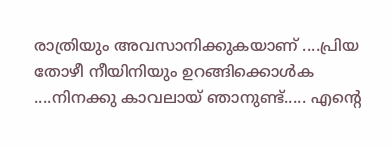രാത്രിയും അവസാനിക്കുകയാണ് ....പ്രിയ തോഴീ നീയിനിയും ഉറങ്ങിക്കൊൾക ....നിനക്കു കാവലായ് ഞാനുണ്ട്..... എന്റെ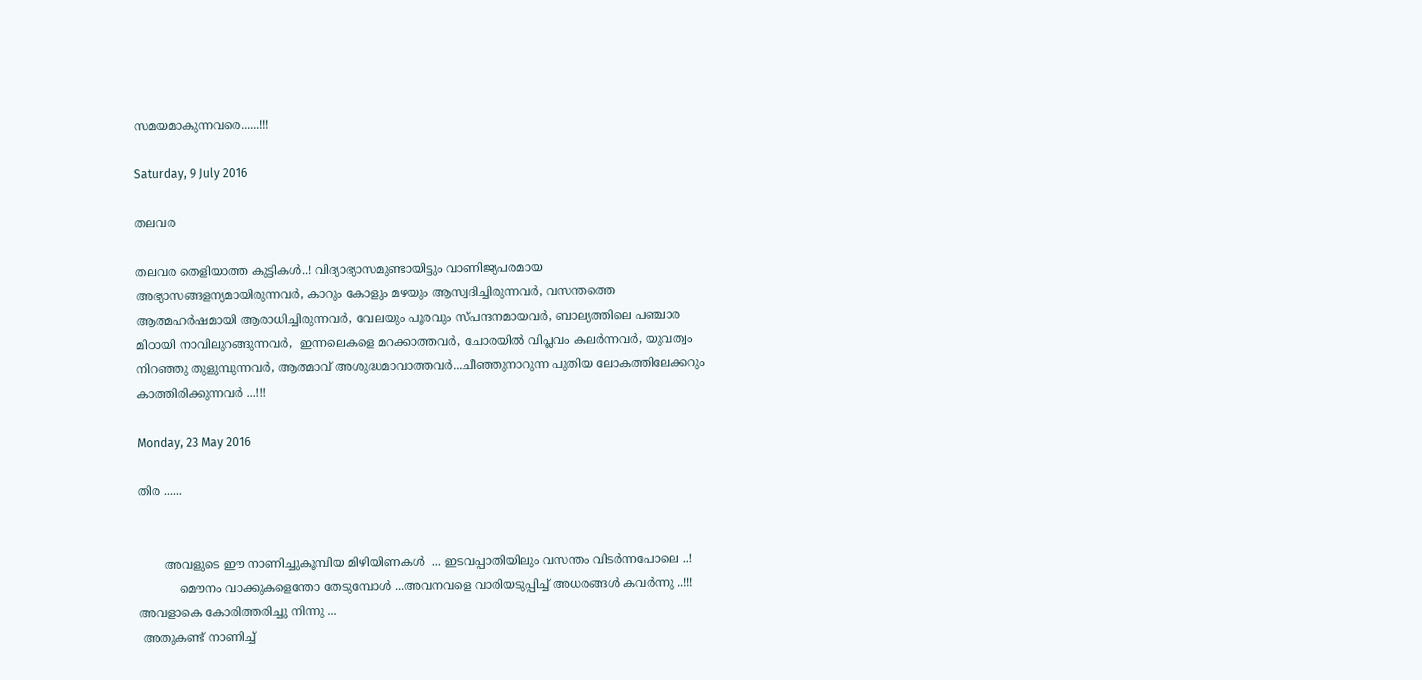സമയമാകുന്നവരെ......!!!

Saturday, 9 July 2016

തലവര

തലവര തെളിയാത്ത കുട്ടികൾ..! വിദ്യാഭ്യാസമുണ്ടായിട്ടും വാണിജ്യപരമായ അഭ്യാസങ്ങളന്യമായിരുന്നവർ, കാറും കോളും മഴയും ആസ്വദിച്ചിരുന്നവർ, വസന്തത്തെ ആത്മഹർഷമായി ആരാധിച്ചിരുന്നവർ, വേലയും പൂരവും സ്പന്ദനമായവർ, ബാല്യത്തിലെ പഞ്ചാര മിഠായി നാവിലുറങ്ങുന്നവർ,  ഇന്നലെകളെ മറക്കാത്തവർ, ചോരയിൽ വിപ്ലവം കലർന്നവർ, യുവത്വം നിറഞ്ഞു തുളുമ്പുന്നവർ, ആത്മാവ് അശുദ്ധമാവാത്തവർ...ചീഞ്ഞുനാറുന്ന പുതിയ ലോകത്തിലേക്കറും കാത്തിരിക്കുന്നവർ ...!!!

Monday, 23 May 2016

തിര ......


       അവളുടെ ഈ നാണിച്ചുകൂമ്പിയ മിഴിയിണകൾ  ... ഇടവപ്പാതിയിലും വസന്തം വിടർന്നപോലെ ..!
           മൌനം വാക്കുകളെന്തോ തേടുമ്പോൾ ...അവനവളെ വാരിയടുപ്പിച്ച് അധരങ്ങൾ കവർന്നു ..!!!
അവളാകെ കോരിത്തരിച്ചു നിന്നു ...
 അതുകണ്ട് നാണിച്ച്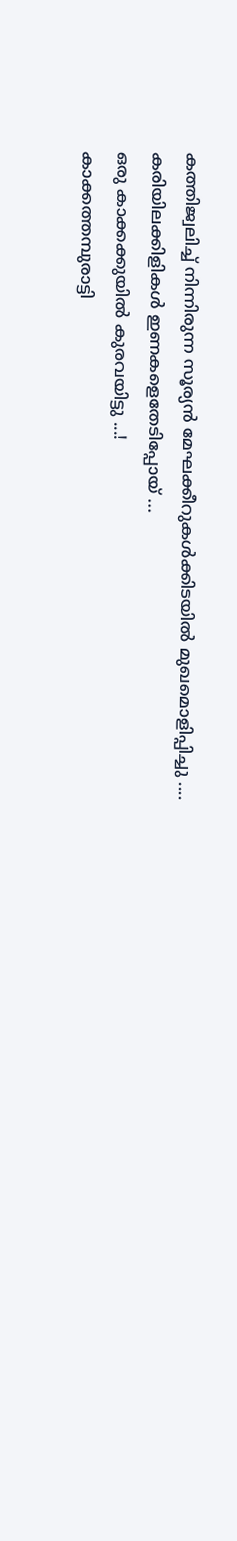കത്തിജ്വലിച്ച് നിന്നിരുന്ന സൂര്യൻ മേഘക്കീറുകൾക്കിടയിൽ മുഖമൊളിപ്പിച്ചു ....
കരിയിലക്കിളികൾ ഇണകളെതേടിപ്പോയ് ...
ഒരു കാക്കക്കുയിൽ കുരവയിട്ടു ...!
കാക്കത്തമ്പുരാട്ടി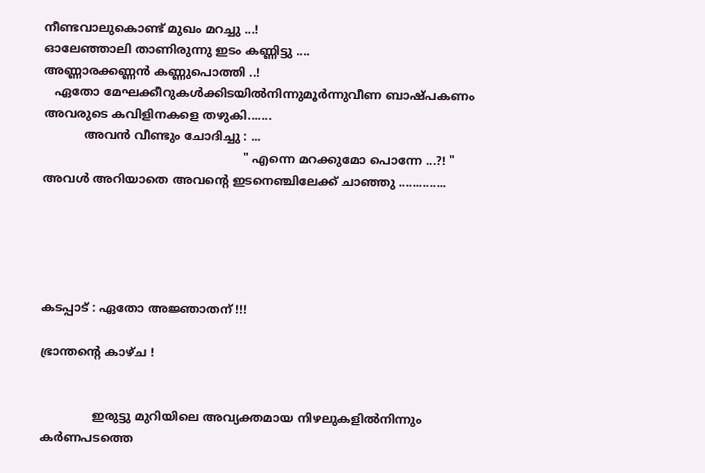നീണ്ടവാലുകൊണ്ട് മുഖം മറച്ചു ...!
ഓലേഞ്ഞാലി താണിരുന്നു ഇടം കണ്ണിട്ടു ....
അണ്ണാരക്കണ്ണൻ കണ്ണുപൊത്തി ..!
   ഏതോ മേഘക്കീറുകൾക്കിടയിൽനിന്നുമൂർന്നുവീണ ബാഷ്പകണം അവരുടെ കവിളിനകളെ തഴുകി.......
           അവൻ വീണ്ടും ചോദിച്ചു : ...
                                                      " എന്നെ മറക്കുമോ പൊന്നേ ...?! "
അവൾ അറിയാതെ അവന്റെ ഇടനെഞ്ചിലേക്ക് ചാഞ്ഞു ..............





കടപ്പാട് : ഏതോ അജ്ഞാതന് !!!

ഭ്രാന്തന്റെ കാഴ്ച !


              ഇരുട്ടു മുറിയിലെ അവ്യക്തമായ നിഴലുകളിൽനിന്നും കർണപടത്തെ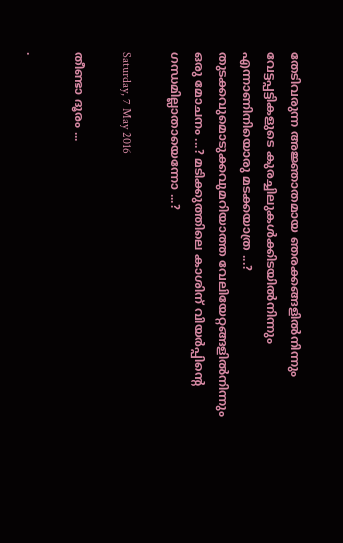തേടിവരുന്ന അജ്ഞാതമായ ഞരക്കങ്ങളിൽനിന്നും വേട്ടപ്പട്ടികളുടെ കുരച്ചിലുകൾക്കിടയിൽനിന്നും എന്നാണിനിയൊരു മടക്കയാത്ര ...? തുടക്കവുമൊടുക്കവുമറിയാത്ത വേലിയേറ്റങ്ങളിൽനിന്നും ഒരു മോചനം ...? മടിക്കുത്തിലെ കാശിന് വിയർപ്പിന്റെ ഗന്ധമില്ലാതായെന്നോ ...?

Saturday, 7 May 2016

തീണ്ടാ ദൂരം ...

.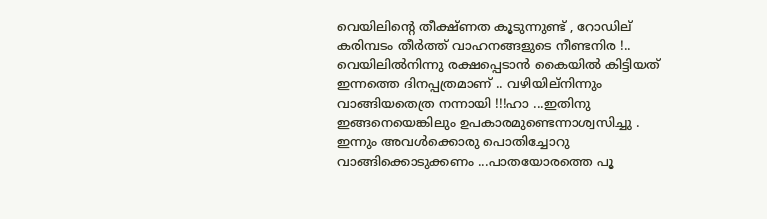വെയിലിന്റെ തീക്ഷ്ണത കൂടുന്നുണ്ട് , റോഡില് കരിമ്പടം തീർത്ത് വാഹനങ്ങളുടെ നീണ്ടനിര !.. വെയിലിൽനിന്നു രക്ഷപ്പെടാൻ കൈയിൽ കിട്ടിയത് ഇന്നത്തെ ദിനപ്പത്രമാണ് .. വഴിയില്നിന്നും വാങ്ങിയതെത്ര നന്നായി !!!ഹാ ...ഇതിനു ഇങ്ങനെയെങ്കിലും ഉപകാരമുണ്ടെന്നാശ്വസിച്ചു .
ഇന്നും അവൾക്കൊരു പൊതിച്ചോറു വാങ്ങിക്കൊടുക്കണം ...പാതയോരത്തെ പൂ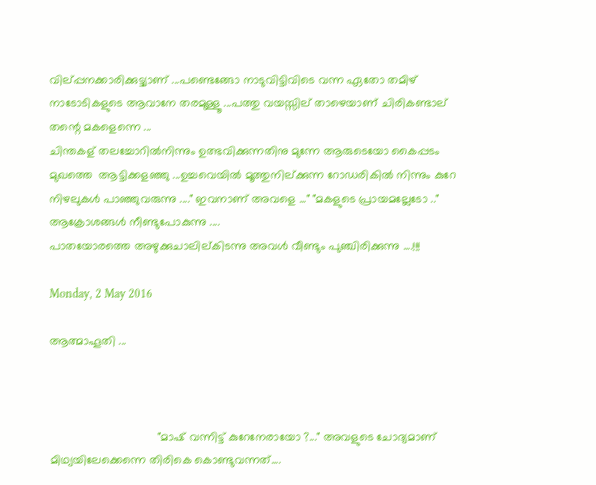വില്പ്പനക്കാരിക്കുട്ട്യാണ് ...പണ്ടെങ്ങോ നാടുവിട്ടിവിടെ വന്ന ഏതോ തമിഴ് നാടോടികളുടെ ആവാനേ തരമുള്ളൂ ...പത്തു വയസ്സില് താഴെയാണ് ചിരികണ്ടാല് തന്റെ മകളെന്നെ ...
ചിന്തകള് തലച്ചോറിൽനിന്നും ഉത്ഭവിക്കുന്നതിനു മുന്നേ ആരുടെയോ കൈപ്പടം മുഖത്തെ  ആട്ടിക്കളഞ്ഞു ...ഉച്ചവെയിൽ മൂത്തുനില്ക്കുന്ന റോഡരികിൽ നിന്നും കുറേ നിഴലുകൾ പാഞ്ഞുവരുന്നു ...." ഇവനാണ് അവളെ ..." "മകളുടെ പ്രായമല്ലേടോ .." ആക്രോശങ്ങൾ നീണ്ടുപോകുന്നു ....
പാതയോരത്തെ അഴുക്കുചാലില്കിടന്നു അവൾ വീണ്ടും പുഞ്ചിരിക്കുന്നു ....!!!

Monday, 2 May 2016

ആത്മാഹൂതി ...



                                 "മാഷ്‌ വന്നിട്ട് കുറേനേരായോ ?..." അവളുടെ ചോദ്യമാണ് മിഥ്യയിലേക്കെന്നെ തിരികെ കൊണ്ടുവന്നത്....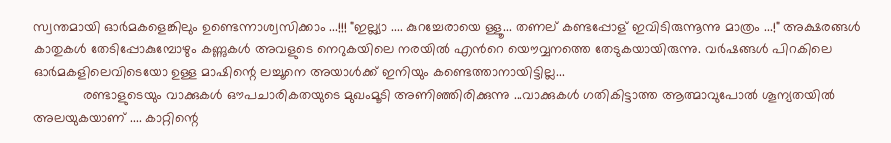സ്വന്തമായി ഓർമകളെങ്കിലും ഉണ്ടെന്നാശ്വസിക്കാം ...!!! "ഇല്ല്യാ .... കുറച്ചേരായെ ള്ളൂ... തണല് കണ്ടപ്പോള് ഇവിടിരുന്നൂന്നു മാത്രം ...!" അക്ഷരങ്ങൾ കാതുകൾ തേടിപ്പോകുമ്പോഴും കണ്ണുകൾ അവളുടെ നെറുകയിലെ നരയിൽ എൻറെ യൌവ്വനത്തെ തേടുകയായിരുന്നു. വർഷങ്ങൾ പിറകിലെ ഓർമകളിലെവിടെയോ ഉള്ള മാഷിന്റെ ലച്ചൂനെ അയാൾക്ക് ഇനിയും കണ്ടെത്താനായിട്ടില്ല...
             രണ്ടാളുടെയും വാക്കുകൾ ഔപചാരികതയുടെ മുഖംമൂടി അണിഞ്ഞിരിക്കുന്നു ...വാക്കുകൾ ഗതികിട്ടാത്ത ആത്മാവുപോൽ ശൂന്യതയിൽ അലയുകയാണ് .... കാറ്റിന്റെ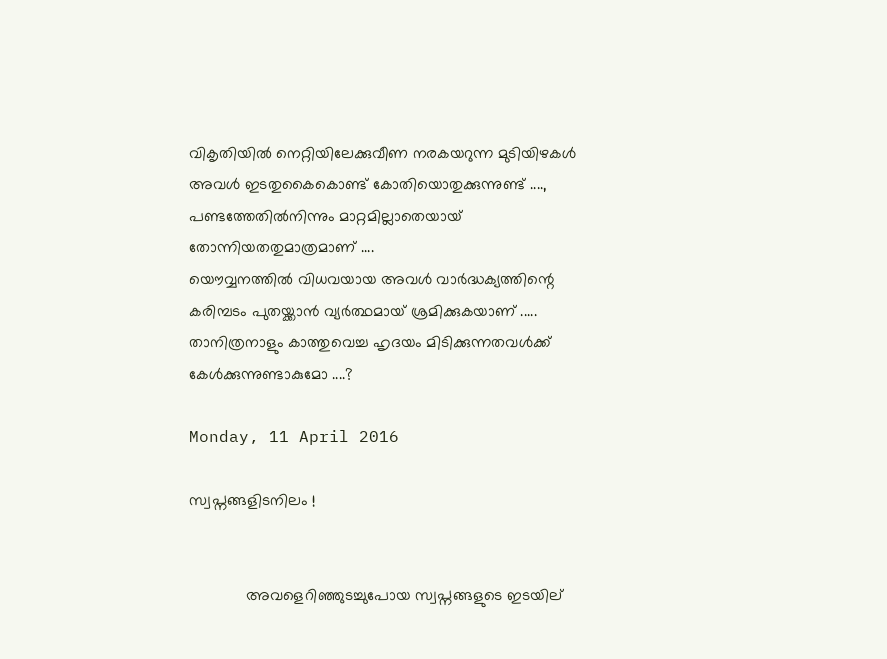വികൃതിയിൽ നെറ്റിയിലേക്കുവീണ നരകയറുന്ന മുടിയിഴകൾ അവൾ ഇടതുകൈകൊണ്ട് കോതിയൊതുക്കുന്നുണ്ട് ...., പണ്ടത്തേതിൽനിന്നും മാറ്റമില്ലാതെയായ് തോന്നിയതതുമാത്രമാണ് ....
യൌവ്വനത്തിൽ വിധവയായ അവൾ വാർദ്ധക്യത്തിന്റെ കരിമ്പടം പുതയ്ക്കാൻ വ്യർത്ഥമായ് ശ്രമിക്കുകയാണ് ..... താനിത്രനാളും കാത്തുവെച്ച ഹൃദയം മിടിക്കുന്നതവൾക്ക് കേൾക്കുന്നുണ്ടാകുമോ ....?

Monday, 11 April 2016

സ്വപ്നങ്ങളിടനിലം !


             അവളെറിഞ്ഞുടച്ചുപോയ സ്വപ്നങ്ങളുടെ ഇടയില്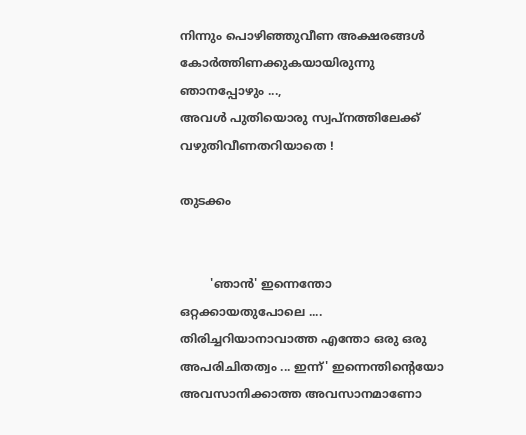നിന്നും പൊഴിഞ്ഞുവീണ അക്ഷരങ്ങൾ കോർത്തിണക്കുകയായിരുന്നു ഞാനപ്പോഴും ...,
അവൾ പുതിയൊരു സ്വപ്നത്തിലേക്ക് വഴുതിവീണതറിയാതെ !

തുടക്കം


        'ഞാൻ' ഇന്നെന്തോ ഒറ്റക്കായതുപോലെ .... തിരിച്ചറിയാനാവാത്ത എന്തോ ഒരു ഒരു അപരിചിതത്വം ... ഇന്ന്' ഇന്നെന്തിന്റെയോ അവസാനിക്കാത്ത അവസാനമാണോ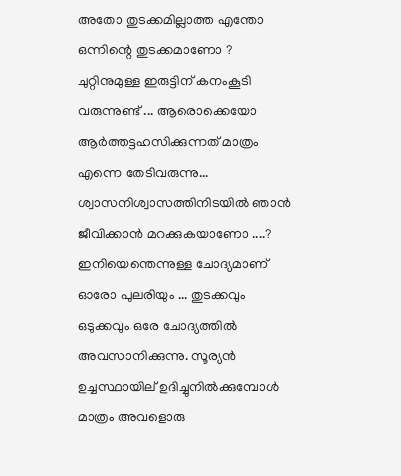അതോ തുടക്കമില്ലാത്ത എന്തോ ഒന്നിന്റെ തുടക്കമാണോ ?
ചുറ്റിനുമുള്ള ഇരുട്ടിന് കനംകൂടി വരുന്നുണ്ട് ... ആരൊക്കെയോ ആർത്തട്ടഹസിക്കുന്നത് മാത്രം എന്നെ തേടിവരുന്നു... ശ്വാസനിശ്വാസത്തിനിടയിൽ ഞാൻ ജീവിക്കാൻ മറക്കുകയാണോ ....? ഇനിയെന്തെന്നുള്ള ചോദ്യമാണ് ഓരോ പുലരിയും ... തുടക്കവും ഒടുക്കവും ഒരേ ചോദ്യത്തിൽ അവസാനിക്കുന്നു. സൂര്യൻ ഉച്ചസ്ഥായില് ഉദിച്ചുനിൽക്കുമ്പോൾ മാത്രം അവളൊരു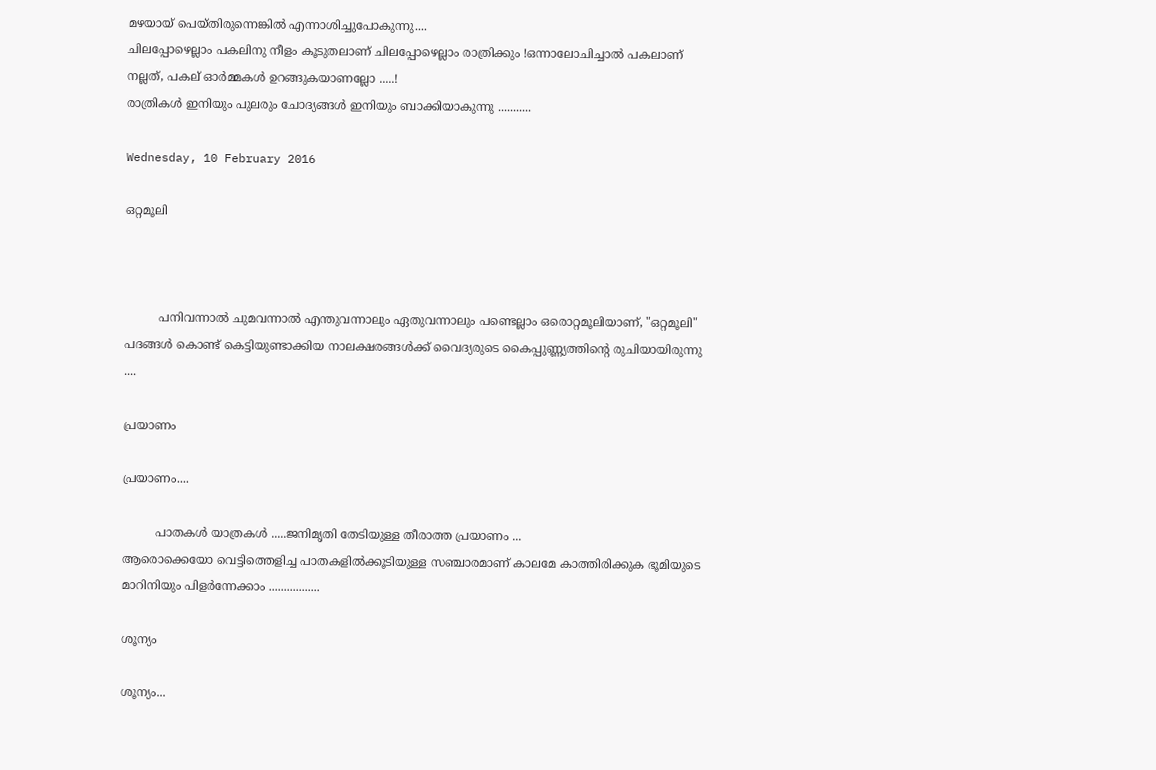മഴയായ് പെയ്തിരുന്നെങ്കിൽ എന്നാശിച്ചുപോകുന്നു....
ചിലപ്പോഴെല്ലാം പകലിനു നീളം കൂടുതലാണ് ചിലപ്പോഴെല്ലാം രാത്രിക്കും !ഒന്നാലോചിച്ചാൽ പകലാണ്‌ നല്ലത്, പകല് ഓർമ്മകൾ ഉറങ്ങുകയാണല്ലോ .....!
രാത്രികൾ ഇനിയും പുലരും ചോദ്യങ്ങൾ ഇനിയും ബാക്കിയാകുന്നു ...........

Wednesday, 10 February 2016

ഒറ്റമൂലി



         പനിവന്നാൽ ചുമവന്നാൽ എന്തുവന്നാലും ഏതുവന്നാലും പണ്ടെല്ലാം ഒരൊറ്റമൂലിയാണ്, "ഒറ്റമൂലി" പദങ്ങൾ കൊണ്ട് കെട്ടിയുണ്ടാക്കിയ നാലക്ഷരങ്ങൾക്ക്‌ വൈദ്യരുടെ കൈപ്പുണ്ണ്യത്തിന്റെ രുചിയായിരുന്നു ....

പ്രയാണം

പ്രയാണം....

         പാതകൾ യാത്രകൾ .....ജനിമൃതി തേടിയുള്ള തീരാത്ത പ്രയാണം ...
ആരൊക്കെയോ വെട്ടിത്തെളിച്ച പാതകളിൽക്കൂടിയുള്ള സഞ്ചാരമാണ് കാലമേ കാത്തിരിക്കുക ഭൂമിയുടെ മാറിനിയും പിളർന്നേക്കാം .................

ശൂന്യം

ശൂന്യം...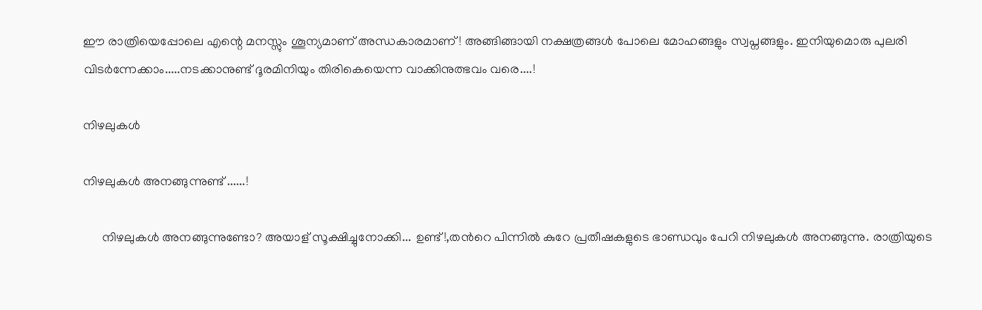ഈ രാത്രിയെപ്പോലെ എന്റെ മനസ്സും ശൂന്യമാണ് അന്ധകാരമാണ് ! അങ്ങിങ്ങായി നക്ഷത്രങ്ങൾ പോലെ മോഹങ്ങളും സ്വപ്നങ്ങളും. ഇനിയുമൊരു പുലരി വിടർന്നേക്കാം.....നടക്കാനുണ്ട് ദൂരമിനിയും തിരികെയെന്ന വാക്കിനുത്ഭവം വരെ....!

നിഴലുകൾ

നിഴലുകൾ അനങ്ങുന്നുണ്ട് ......!

      നിഴലുകൾ അനങ്ങുന്നുണ്ടോ? അയാള് സൂക്ഷിച്ചുനോക്കി... ഉണ്ട്!,തൻറെ പിന്നിൽ കുറേ പ്രതീഷകളുടെ ഭാണ്ഡവും പേറി നിഴലുകൾ അനങ്ങുന്നു. രാത്രിയുടെ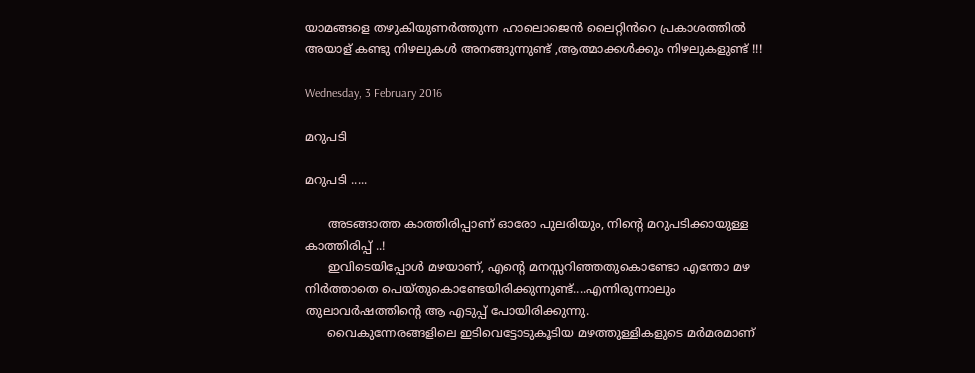യാമങ്ങളെ തഴുകിയുണർത്തുന്ന ഹാലൊജെൻ ലൈറ്റിൻറെ പ്രകാശത്തിൽ അയാള് കണ്ടു നിഴലുകൾ അനങ്ങുന്നുണ്ട് ,ആത്മാക്കൾക്കും നിഴലുകളുണ്ട് !!!

Wednesday, 3 February 2016

മറുപടി

മറുപടി .....

      അടങ്ങാത്ത കാത്തിരിപ്പാണ് ഓരോ പുലരിയും, നിന്റെ മറുപടിക്കായുള്ള കാത്തിരിപ്പ് ..!
      ഇവിടെയിപ്പോൾ മഴയാണ്, എന്റെ മനസ്സറിഞ്ഞതുകൊണ്ടോ എന്തോ മഴ നിർത്താതെ പെയ്തുകൊണ്ടേയിരിക്കുന്നുണ്ട്....എന്നിരുന്നാലും തുലാവർഷത്തിന്റെ ആ എടുപ്പ് പോയിരിക്കുന്നു.
      വൈകുന്നേരങ്ങളിലെ ഇടിവെട്ടോടുകൂടിയ മഴത്തുള്ളികളുടെ മർമരമാണ്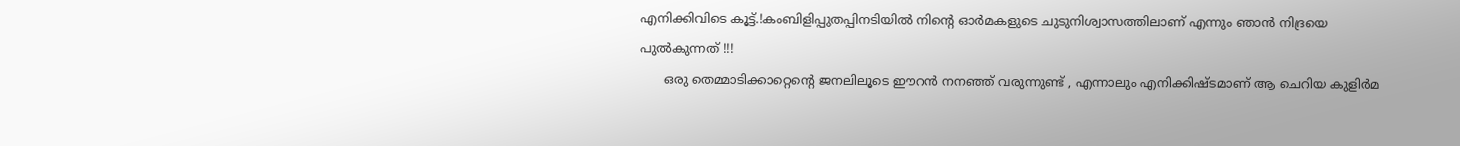എനിക്കിവിടെ കൂട്ട്.!കംബിളിപ്പുതപ്പിനടിയിൽ നിന്റെ ഓർമകളുടെ ചുടുനിശ്വാസത്തിലാണ് എന്നും ഞാൻ നിദ്രയെ പുൽകുന്നത് !!!
      ഒരു തെമ്മാടിക്കാറ്റെന്റെ ജനലിലൂടെ ഈറൻ നനഞ്ഞ് വരുന്നുണ്ട് , എന്നാലും എനിക്കിഷ്ടമാണ് ആ ചെറിയ കുളിർമ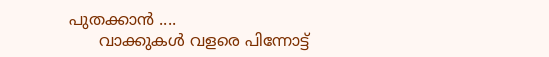പുതക്കാൻ ....
      വാക്കുകൾ വളരെ പിന്നോട്ട്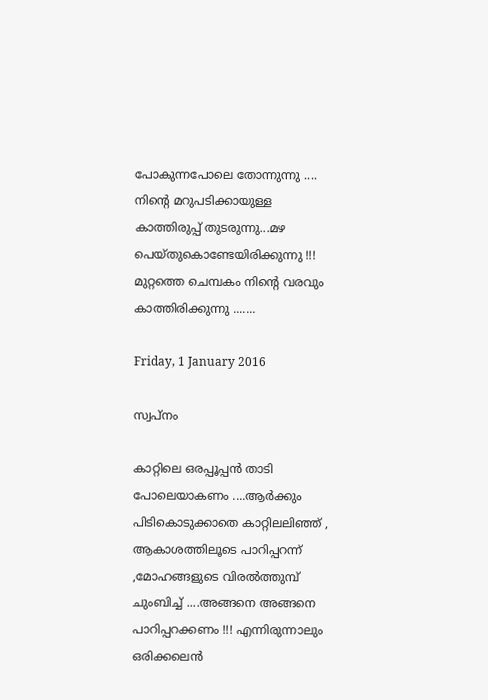പോകുന്നപോലെ തോന്നുന്നു .... നിന്റെ മറുപടിക്കായുള്ള കാത്തിരുപ്പ് തുടരുന്നു...മഴ പെയ്തുകൊണ്ടേയിരിക്കുന്നു !!!
മുറ്റത്തെ ചെമ്പകം നിന്റെ വരവും കാത്തിരിക്കുന്നു .......

Friday, 1 January 2016

സ്വപ്‌നം

കാറ്റിലെ ഒരപ്പൂപ്പൻ താടി പോലെയാകണം ....ആർക്കും പിടികൊടുക്കാതെ കാറ്റിലലിഞ്ഞ് , ആകാശത്തിലൂടെ പാറിപ്പറന്ന് ,മോഹങ്ങളുടെ വിരൽത്തുമ്പ് ചുംബിച്ച് ....അങ്ങനെ അങ്ങനെ പാറിപ്പറക്കണം !!! എന്നിരുന്നാലും ഒരിക്കലെൻ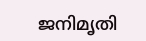ജനിമൃതി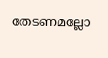തേടണമല്ലോ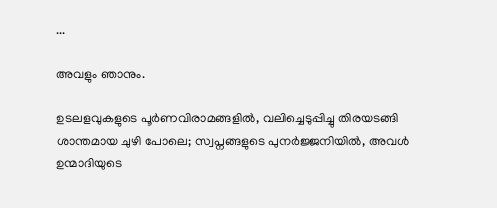...

അവളും ഞാനും.

ഉടലളവുകളുടെ പൂർണവിരാമങ്ങളിൽ, വലിച്ചെടുപ്പിച്ചു തിരയടങ്ങി ശാന്തമായ ചുഴി പോലെ; സ്വപ്നങ്ങളുടെ പുനർജ്ജനിയിൽ, അവൾ ഉന്മാദിയുടെ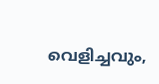വെളിച്ചവും,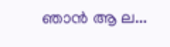ഞാൻ ആ ല...